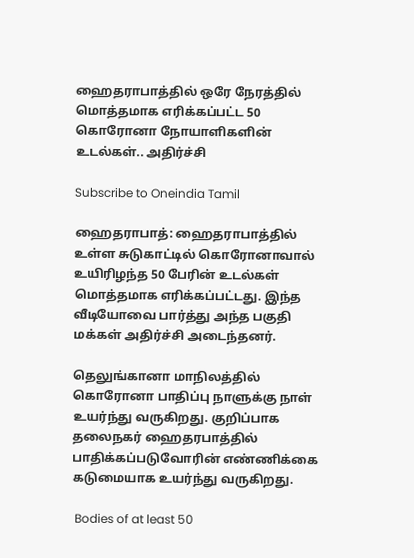ஹைதராபாத்தில் ஒரே நேரத்தில் மொத்தமாக எரிக்கப்பட்ட 50 கொரோனா நோயாளிகளின் உடல்கள்.. அதிர்ச்சி

Subscribe to Oneindia Tamil

ஹைதராபாத்: ஹைதராபாத்தில் உள்ள சுடுகாட்டில் கொரோனாவால் உயிரிழந்த 50 பேரின் உடல்கள் மொத்தமாக எரிக்கப்பட்டது. இந்த வீடியோவை பார்த்து அந்த பகுதி மக்கள் அதிர்ச்சி அடைந்தனர்.

தெலுங்கானா மாநிலத்தில் கொரோனா பாதிப்பு நாளுக்கு நாள் உயர்ந்து வருகிறது. குறிப்பாக தலைநகர் ஹைதரபாத்தில் பாதிக்கப்படுவோரின் எண்ணிக்கை கடுமையாக உயர்ந்து வருகிறது.

 Bodies of at least 50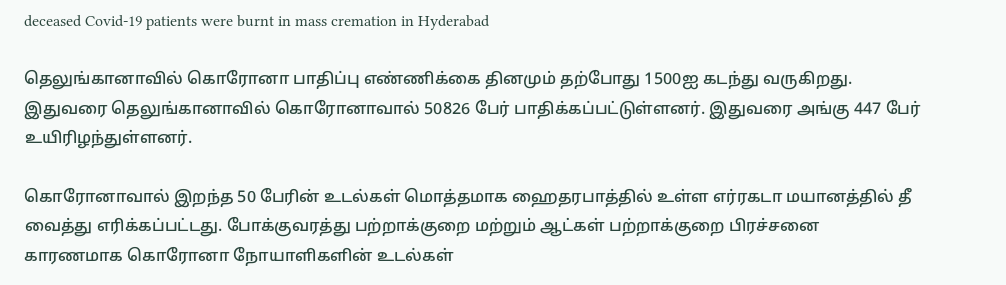deceased Covid-19 patients were burnt in mass cremation in Hyderabad

தெலுங்கானாவில் கொரோனா பாதிப்பு எண்ணிக்கை தினமும் தற்போது 1500ஐ கடந்து வருகிறது. இதுவரை தெலுங்கானாவில் கொரோனாவால் 50826 பேர் பாதிக்கப்பட்டுள்ளனர். இதுவரை அங்கு 447 பேர் உயிரிழந்துள்ளனர்.

கொரோனாவால் இறந்த 50 பேரின் உடல்கள் மொத்தமாக ஹைதரபாத்தில் உள்ள எர்ரகடா மயானத்தில் தீ வைத்து எரிக்கப்பட்டது. போக்குவரத்து பற்றாக்குறை மற்றும் ஆட்கள் பற்றாக்குறை பிரச்சனை காரணமாக கொரோனா நோயாளிகளின் உடல்கள்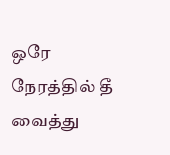ஒரே நேரத்தில் தீ வைத்து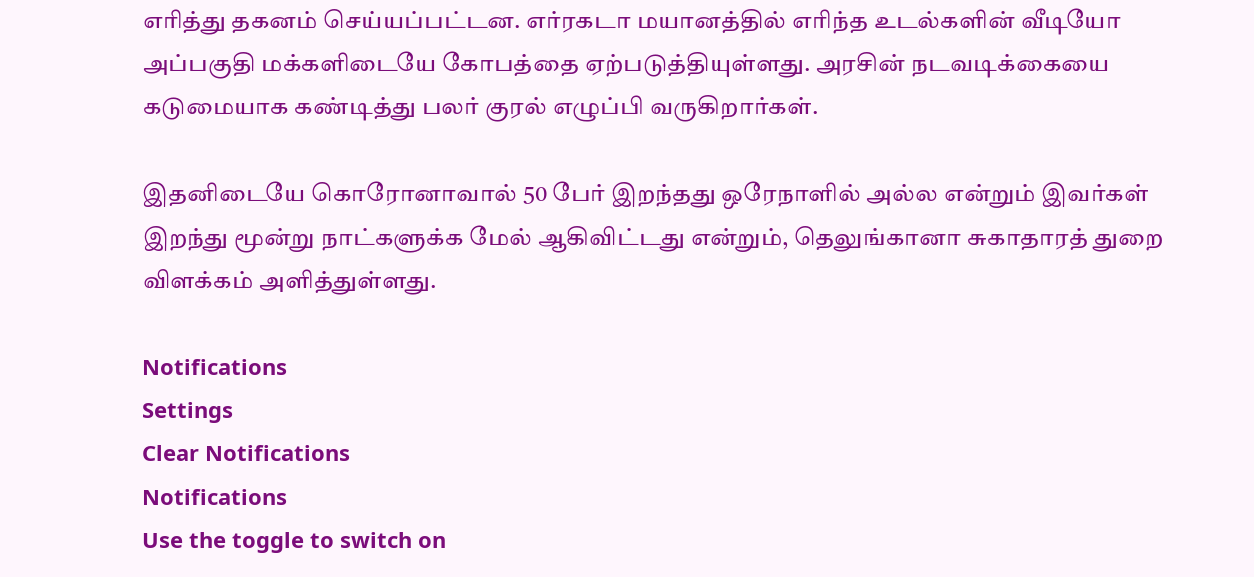எரித்து தகனம் செய்யப்பட்டன. எர்ரகடா மயானத்தில் எரிந்த உடல்களின் வீடியோ அப்பகுதி மக்களிடையே கோபத்தை ஏற்படுத்தியுள்ளது. அரசின் நடவடிக்கையை கடுமையாக கண்டித்து பலர் குரல் எழுப்பி வருகிறார்கள்.

இதனிடையே கொரோனாவால் 50 பேர் இறந்தது ஒரேநாளில் அல்ல என்றும் இவர்கள் இறந்து மூன்று நாட்களுக்க மேல் ஆகிவிட்டது என்றும், தெலுங்கானா சுகாதாரத் துறை விளக்கம் அளித்துள்ளது.

Notifications
Settings
Clear Notifications
Notifications
Use the toggle to switch on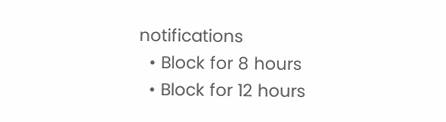notifications
  • Block for 8 hours
  • Block for 12 hours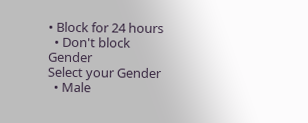• Block for 24 hours
  • Don't block
Gender
Select your Gender
  • Male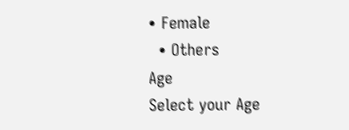• Female
  • Others
Age
Select your Age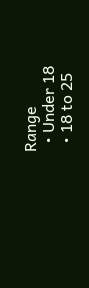Range
  • Under 18
  • 18 to 25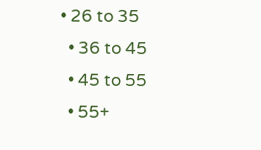• 26 to 35
  • 36 to 45
  • 45 to 55
  • 55+